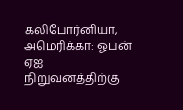கலிபோர்னியா, அமெரிக்கா: ஓபன் ஏஐ நிறுவனத்திற்கு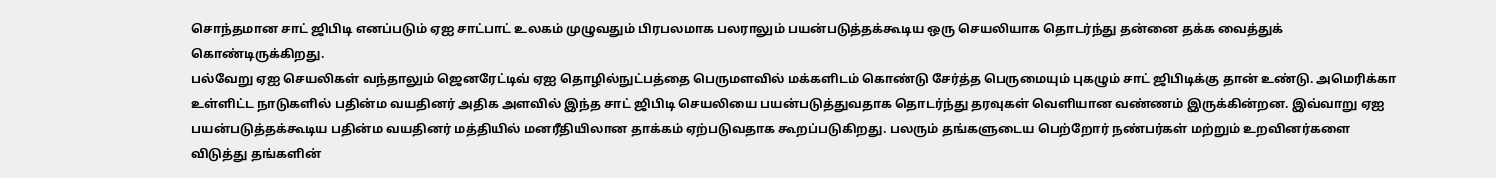சொந்தமான சாட் ஜிபிடி எனப்படும் ஏஐ சாட்பாட் உலகம் முழுவதும் பிரபலமாக பலராலும் பயன்படுத்தக்கூடிய ஒரு செயலியாக தொடர்ந்து தன்னை தக்க வைத்துக் கொண்டிருக்கிறது.
பல்வேறு ஏஐ செயலிகள் வந்தாலும் ஜெனரேட்டிவ் ஏஐ தொழில்நுட்பத்தை பெருமளவில் மக்களிடம் கொண்டு சேர்த்த பெருமையும் புகழும் சாட் ஜிபிடிக்கு தான் உண்டு. அமெரிக்கா உள்ளிட்ட நாடுகளில் பதின்ம வயதினர் அதிக அளவில் இந்த சாட் ஜிபிடி செயலியை பயன்படுத்துவதாக தொடர்ந்து தரவுகள் வெளியான வண்ணம் இருக்கின்றன. இவ்வாறு ஏஐ பயன்படுத்தக்கூடிய பதின்ம வயதினர் மத்தியில் மனரீதியிலான தாக்கம் ஏற்படுவதாக கூறப்படுகிறது. பலரும் தங்களுடைய பெற்றோர் நண்பர்கள் மற்றும் உறவினர்களை விடுத்து தங்களின்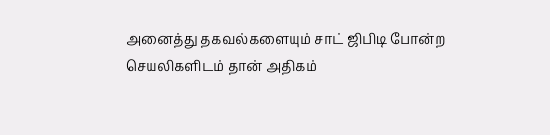அனைத்து தகவல்களையும் சாட் ஜிபிடி போன்ற செயலிகளிடம் தான் அதிகம்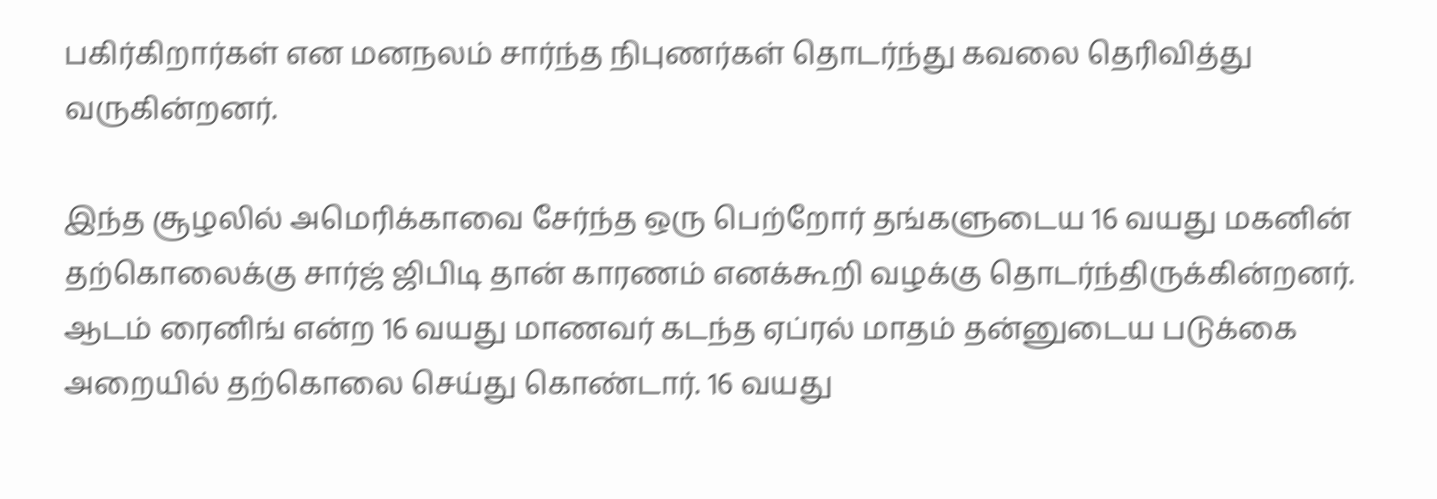பகிர்கிறார்கள் என மனநலம் சார்ந்த நிபுணர்கள் தொடர்ந்து கவலை தெரிவித்து வருகின்றனர்.

இந்த சூழலில் அமெரிக்காவை சேர்ந்த ஒரு பெற்றோர் தங்களுடைய 16 வயது மகனின் தற்கொலைக்கு சார்ஜ் ஜிபிடி தான் காரணம் எனக்கூறி வழக்கு தொடர்ந்திருக்கின்றனர். ஆடம் ரைனிங் என்ற 16 வயது மாணவர் கடந்த ஏப்ரல் மாதம் தன்னுடைய படுக்கை அறையில் தற்கொலை செய்து கொண்டார். 16 வயது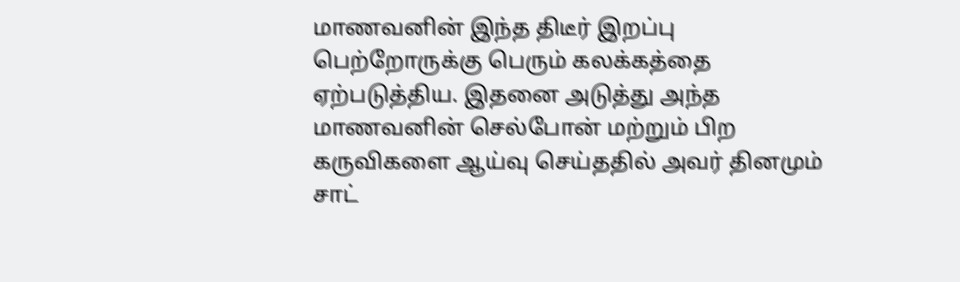மாணவனின் இந்த திடீர் இறப்பு பெற்றோருக்கு பெரும் கலக்கத்தை ஏற்படுத்திய. இதனை அடுத்து அந்த மாணவனின் செல்போன் மற்றும் பிற கருவிகளை ஆய்வு செய்ததில் அவர் தினமும் சாட்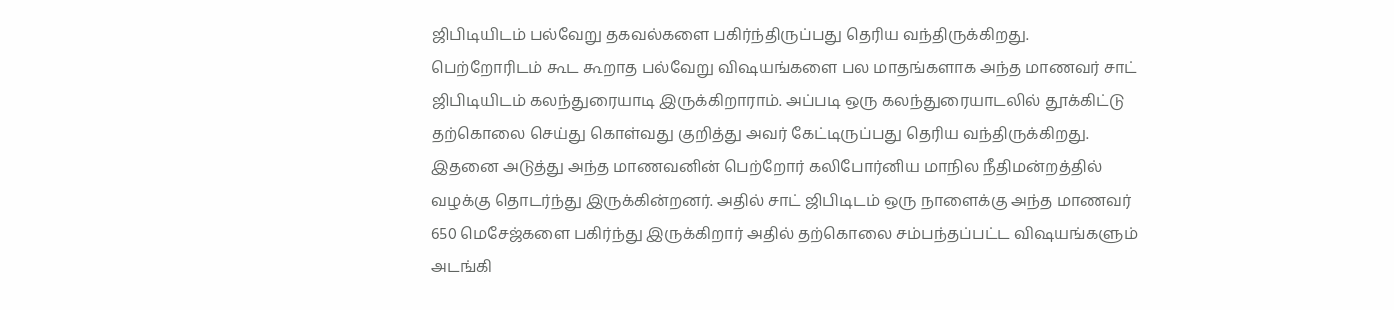ஜிபிடியிடம் பல்வேறு தகவல்களை பகிர்ந்திருப்பது தெரிய வந்திருக்கிறது.
பெற்றோரிடம் கூட கூறாத பல்வேறு விஷயங்களை பல மாதங்களாக அந்த மாணவர் சாட் ஜிபிடியிடம் கலந்துரையாடி இருக்கிறாராம். அப்படி ஒரு கலந்துரையாடலில் தூக்கிட்டு தற்கொலை செய்து கொள்வது குறித்து அவர் கேட்டிருப்பது தெரிய வந்திருக்கிறது. இதனை அடுத்து அந்த மாணவனின் பெற்றோர் கலிபோர்னிய மாநில நீதிமன்றத்தில் வழக்கு தொடர்ந்து இருக்கின்றனர். அதில் சாட் ஜிபிடிடம் ஒரு நாளைக்கு அந்த மாணவர் 650 மெசேஜ்களை பகிர்ந்து இருக்கிறார் அதில் தற்கொலை சம்பந்தப்பட்ட விஷயங்களும் அடங்கி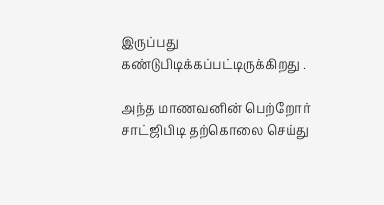இருப்பது கண்டுபிடிக்கப்பட்டிருக்கிறது .

அந்த மாணவனின் பெற்றோர் சாட்ஜிபிடி தற்கொலை செய்து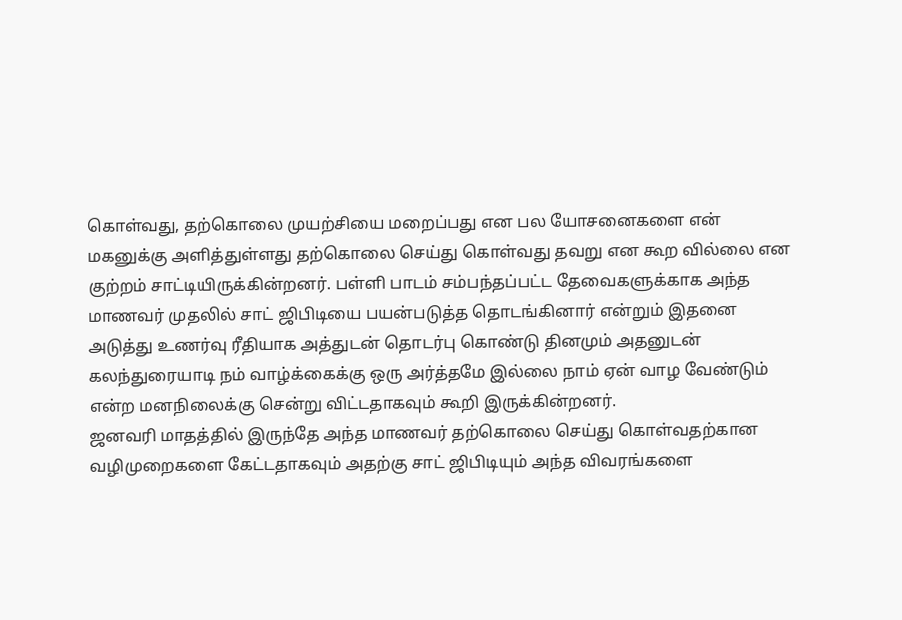கொள்வது, தற்கொலை முயற்சியை மறைப்பது என பல யோசனைகளை என் மகனுக்கு அளித்துள்ளது தற்கொலை செய்து கொள்வது தவறு என கூற வில்லை என குற்றம் சாட்டியிருக்கின்றனர். பள்ளி பாடம் சம்பந்தப்பட்ட தேவைகளுக்காக அந்த மாணவர் முதலில் சாட் ஜிபிடியை பயன்படுத்த தொடங்கினார் என்றும் இதனை அடுத்து உணர்வு ரீதியாக அத்துடன் தொடர்பு கொண்டு தினமும் அதனுடன் கலந்துரையாடி நம் வாழ்க்கைக்கு ஒரு அர்த்தமே இல்லை நாம் ஏன் வாழ வேண்டும் என்ற மனநிலைக்கு சென்று விட்டதாகவும் கூறி இருக்கின்றனர்.
ஜனவரி மாதத்தில் இருந்தே அந்த மாணவர் தற்கொலை செய்து கொள்வதற்கான வழிமுறைகளை கேட்டதாகவும் அதற்கு சாட் ஜிபிடியும் அந்த விவரங்களை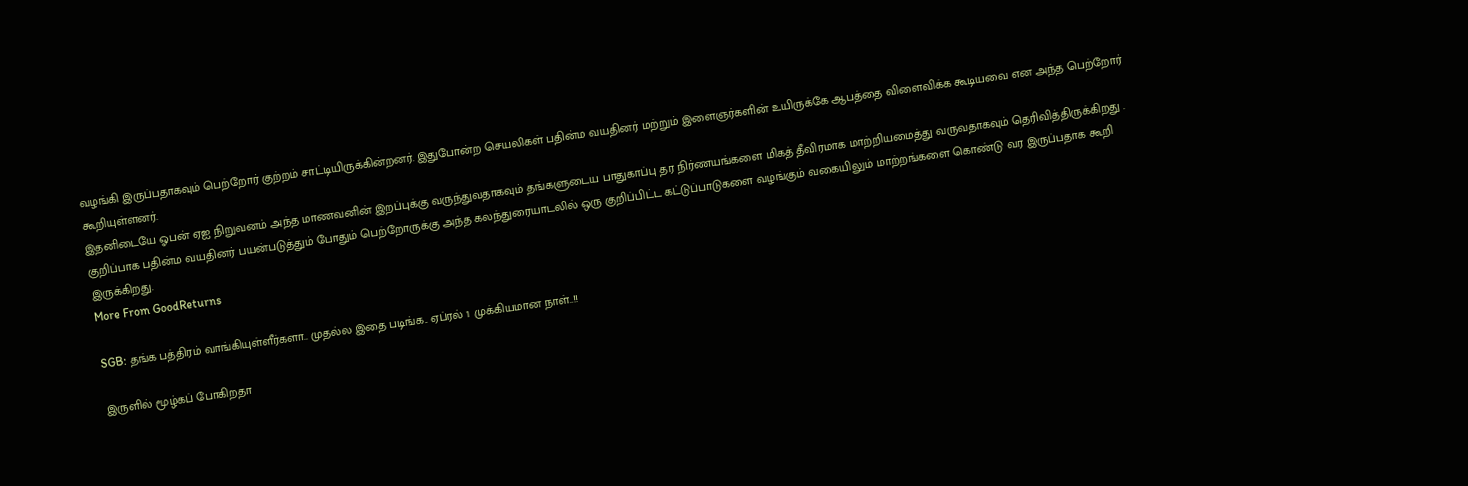வழங்கி இருப்பதாகவும் பெற்றோர் குற்றம் சாட்டியிருக்கின்றனர். இதுபோன்ற செயலிகள் பதின்ம வயதினர் மற்றும் இளைஞர்களின் உயிருக்கே ஆபத்தை விளைவிக்க கூடியவை என அந்த பெற்றோர் கூறியுள்ளனர்.
இதனிடையே ஓபன் ஏஐ நிறுவனம் அந்த மாணவனின் இறப்புக்கு வருந்துவதாகவும் தங்களுடைய பாதுகாப்பு தர நிர்ணயங்களை மிகத் தீவிரமாக மாற்றியமைத்து வருவதாகவும் தெரிவித்திருக்கிறது . குறிப்பாக பதின்ம வயதினர் பயன்படுத்தும் போதும் பெற்றோருக்கு அந்த கலந்துரையாடலில் ஒரு குறிப்பிட்ட கட்டுப்பாடுகளை வழங்கும் வகையிலும் மாற்றங்களை கொண்டு வர இருப்பதாக கூறி இருக்கிறது.
More From GoodReturns

SGB: தங்க பத்திரம் வாங்கியுள்ளீர்களா.. முதல்ல இதை படிங்க.. ஏப்ரல் 1 முக்கியமான நாள்..!!

இருளில் மூழ்கப் போகிறதா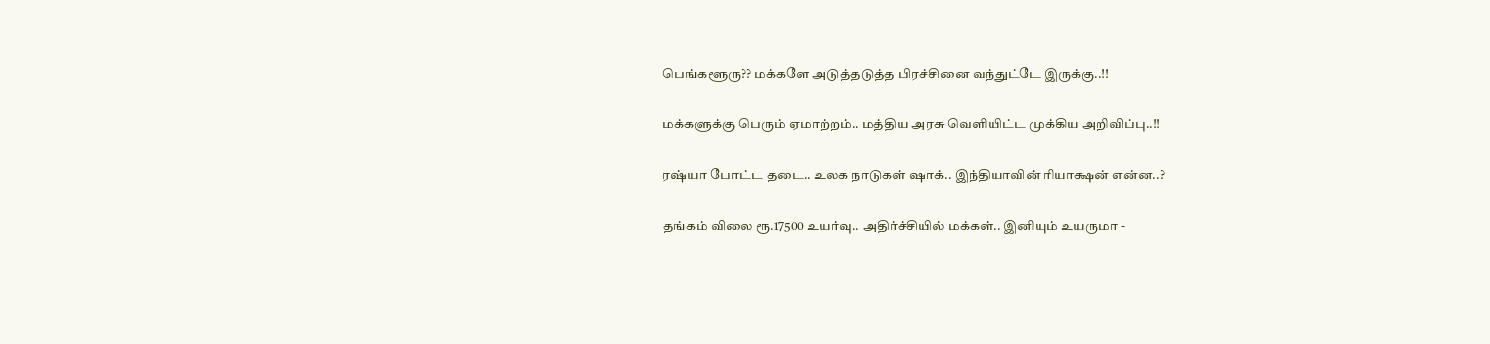பெங்களூரு?? மக்களே அடுத்தடுத்த பிரச்சினை வந்துட்டே இருக்கு..!!

மக்களுக்கு பெரும் ஏமாற்றம்.. மத்திய அரசு வெளியிட்ட முக்கிய அறிவிப்பு..!!

ரஷ்யா போட்ட தடை.. உலக நாடுகள் ஷாக்.. இந்தியாவின் ரியாக்ஷன் என்ன..?

தங்கம் விலை ரூ.17500 உயர்வு.. அதிர்ச்சியில் மக்கள்.. இனியும் உயருமா -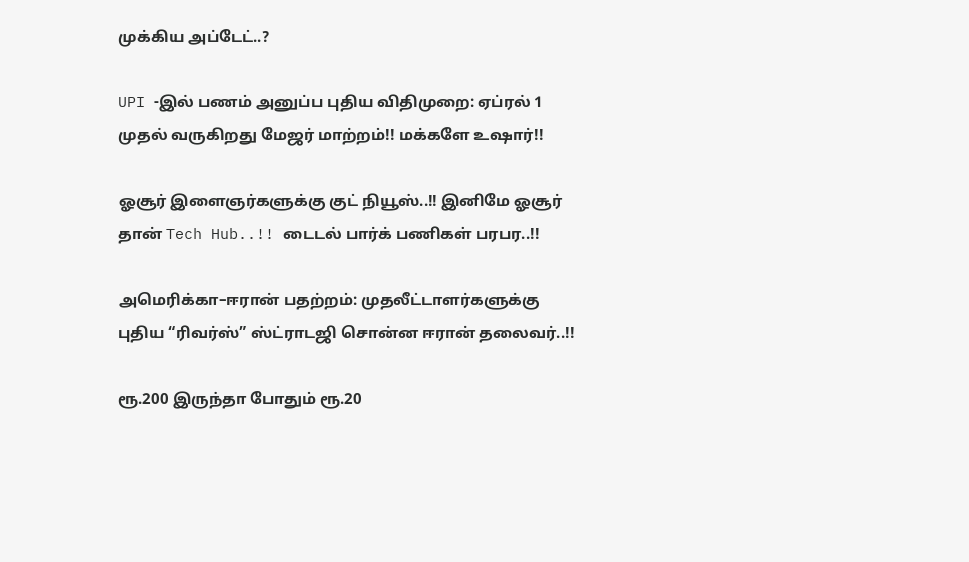முக்கிய அப்டேட்..?

UPI -இல் பணம் அனுப்ப புதிய விதிமுறை: ஏப்ரல் 1 முதல் வருகிறது மேஜர் மாற்றம்!! மக்களே உஷார்!!

ஓசூர் இளைஞர்களுக்கு குட் நியூஸ்..!! இனிமே ஓசூர் தான் Tech Hub..!! டைடல் பார்க் பணிகள் பரபர..!!

அமெரிக்கா–ஈரான் பதற்றம்: முதலீட்டாளர்களுக்கு புதிய “ரிவர்ஸ்” ஸ்ட்ராடஜி சொன்ன ஈரான் தலைவர்..!!

ரூ.200 இருந்தா போதும் ரூ.20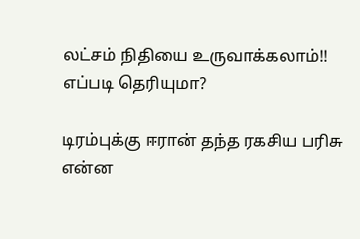லட்சம் நிதியை உருவாக்கலாம்!! எப்படி தெரியுமா?

டிரம்புக்கு ஈரான் தந்த ரகசிய பரிசு என்ன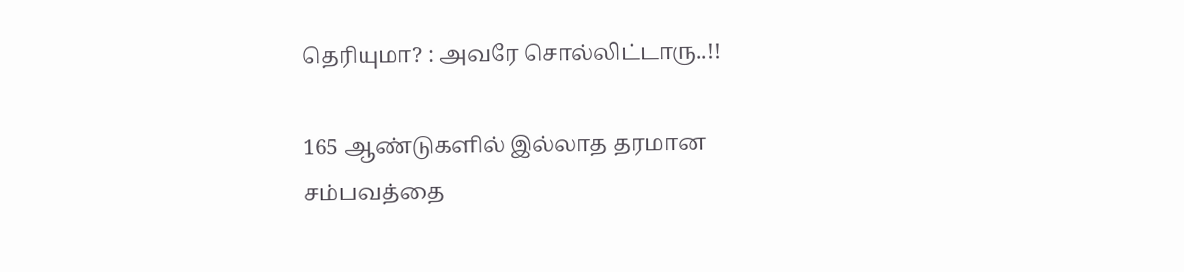தெரியுமா? : அவரே சொல்லிட்டாரு..!!

165 ஆண்டுகளில் இல்லாத தரமான சம்பவத்தை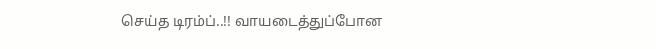செய்த டிரம்ப்..!! வாயடைத்துப்போன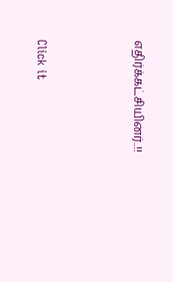எதிர்க்கட்சியினர்..!!



Click it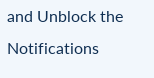and Unblock the Notifications